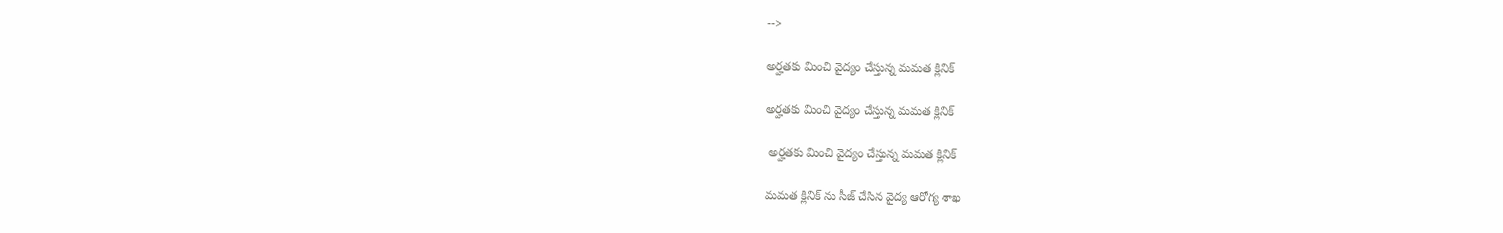-->

అర్హతకు మించి వైద్యం చేస్తున్న మమత క్లినిక్

అర్హతకు మించి వైద్యం చేస్తున్న మమత క్లినిక్

 అర్హతకు మించి వైద్యం చేస్తున్న మమత క్లినిక్

మమత క్లినిక్ ను సీజ్ చేసిన వైద్య ఆరోగ్య శాఖ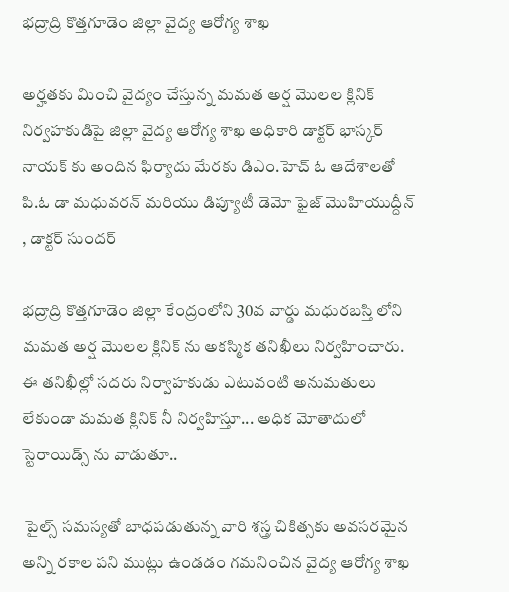భద్రాద్రి కొత్తగూడెం జిల్లా వైద్య ఆరోగ్య శాఖ

అర్హతకు మించి వైద్యం చేస్తున్న మమత అర్ష మొలల క్లినిక్ నిర్వహకుడిపై జిల్లా వైద్య ఆరోగ్య శాఖ అధికారి డాక్టర్ భాస్కర్ నాయక్ కు అందిన ఫిర్యాదు మేరకు డిఎం.హెచ్ ఓ ఆదేశాలతో పి.ఓ డా మధువరన్ మరియు డిప్యూటీ డెమో ఫైజ్ మొహియుద్దీన్ , డాక్టర్ సుందర్

భద్రాద్రి కొత్తగూడెం జిల్లా కేంద్రంలోని 30వ వార్డు మధురబస్తి లోని మమత అర్ష మొలల క్లినిక్ ను అకస్మిక తనిఖీలు నిర్వహించారు. ఈ తనిఖీల్లో సదరు నిర్వాహకుడు ఎటువంటి అనుమతులు లేకుండా మమత క్లినిక్ నీ నిర్వహిస్తూ... అధిక మోతాదులో స్టెరాయిడ్స్ ను వాడుతూ..

 పైల్స్ సమస్యతో బాధపడుతున్న వారి శస్త్ర చికిత్సకు అవసరమైన అన్ని రకాల పని ముట్లు ఉండడం గమనించిన వైద్య ఆరోగ్య శాఖ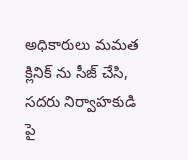అధికారులు మమత క్లినిక్ ను సీజ్ చేసి, సదరు నిర్వాహకుడి పై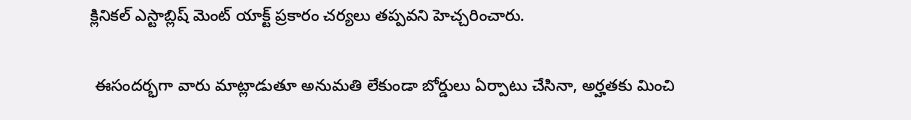క్లినికల్ ఎస్టాబ్లిష్ మెంట్ యాక్ట్ ప్రకారం చర్యలు తప్పవని హెచ్చరించారు.

 ఈసందర్భగా వారు మాట్లాడుతూ అనుమతి లేకుండా బోర్డులు ఏర్పాటు చేసినా, అర్హతకు మించి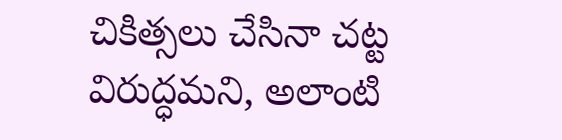చికిత్సలు చేసినా చట్ట విరుద్ధమని, అలాంటి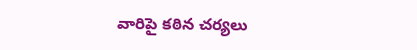వారిపై కఠిన చర్యలు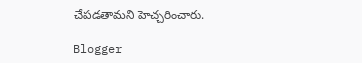చేపడతామని హెచ్చరించారు.

Blogger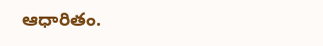ఆధారితం.